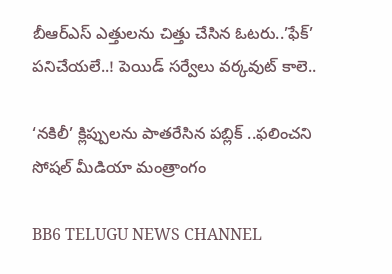బీఆర్ఎస్ ఎత్తులను చిత్తు చేసిన ఓటరు..’ఫేక్’ పనిచేయలే..! పెయిడ్ సర్వేలు వర్కవుట్ కాలె..

‘నకిలీ’ క్లిప్పులను పాతరేసిన పబ్లిక్ ..ఫలించని సోషల్ మీడియా మంత్రాంగం

BB6 TELUGU NEWS CHANNEL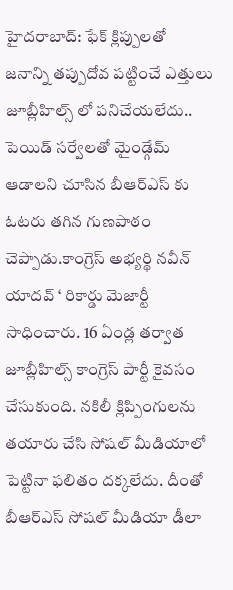హైదరాబాద్: ఫేక్ క్లిప్పులతో జనాన్ని తప్పుదోవ పట్టించే ఎత్తులు జూబ్లీహిల్స్ లో పనిచేయలేదు.. పెయిడ్ సర్వేలతో మైండ్గేమ్ ఆడాలని చూసిన బీఆర్ఎస్ కు ఓటరు తగిన గుణపాఠం చెప్పాడు.కాంగ్రెస్ అభ్యర్థి నవీన్ యాదవ్ ‘ రికార్డు మెజార్టీ సాధించారు. 16 ఏండ్ల తర్వాత జూబ్లీహిల్స్ కాంగ్రెస్ పార్టీ కైవసం చేసుకుంది. నకిలీ క్లిప్పింగులను తయారు చేసి సోషల్ మీడియాలో పెట్టినా ఫలితం దక్కలేదు. దీంతో బీఆర్ఎస్ సోషల్ మీడియా డీలా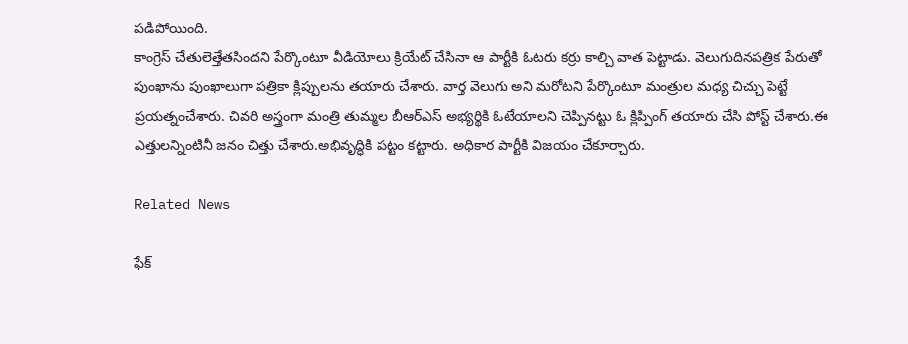పడిపోయింది.
కాంగ్రెస్ చేతులెత్తేతసిందని పేర్కొంటూ వీడియోలు క్రియేట్ చేసినా ఆ పార్టీకి ఓటరు కర్రు కాల్చి వాత పెట్టాడు. వెలుగుదినపత్రిక పేరుతో పుంఖాను పుంఖాలుగా పత్రికా క్లిప్పులను తయారు చేశారు. వార్త వెలుగు అని మరోటని పేర్కొంటూ మంత్రుల మధ్య చిచ్చు పెట్టే ప్రయత్నంచేశారు. చివరి అస్త్రంగా మంత్రి తుమ్మల బీఆర్ఎస్ అభ్యర్థికి ఓటేయాలని చెప్పినట్టు ఓ క్లిప్పింగ్ తయారు చేసి పోస్ట్ చేశారు.ఈ ఎత్తులన్నింటినీ జనం చిత్తు చేశారు.అభివృద్ధికి పట్టం కట్టారు. అధికార పార్టీకి విజయం చేకూర్చారు.

Related News

ఫేక్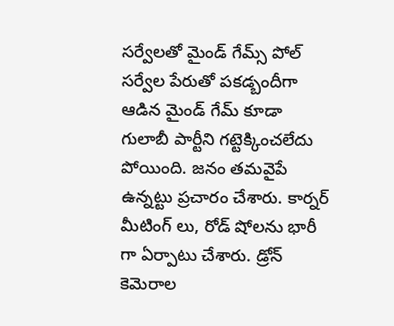సర్వేలతో మైండ్ గేమ్స్ పోల్ సర్వేల పేరుతో పకడ్బందీగా ఆడిన మైండ్ గేమ్ కూడా గులాబీ పార్టీని గట్టెక్కించలేదు పోయింది. జనం తమవైపే ఉన్నట్టు ప్రచారం చేశారు. కార్నర్ మీటింగ్ లు, రోడ్ షోలను భారీ గా ఏర్పాటు చేశారు. డ్రోన్ కెమెరాల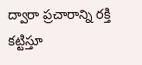ద్వారా ప్రచారాన్ని రక్తి కట్టిస్తూ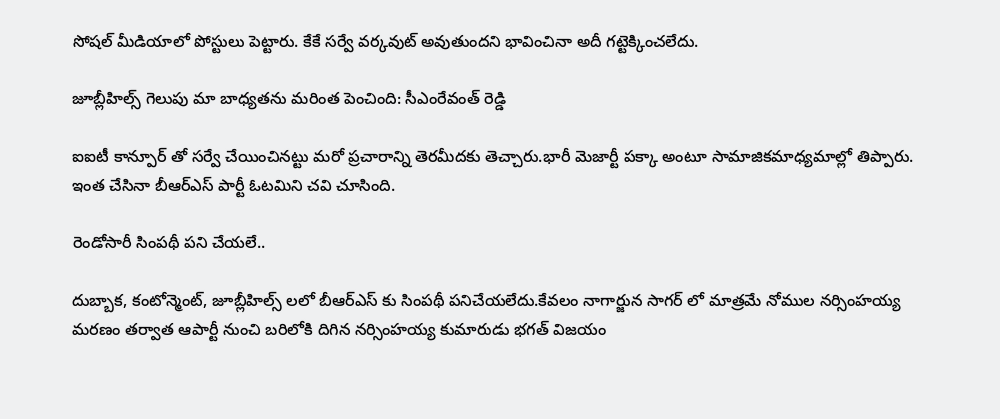సోషల్ మీడియాలో పోస్టులు పెట్టారు. కేకే సర్వే వర్కవుట్ అవుతుందని భావించినా అదీ గట్టెక్కించలేదు.

జూబ్లీహిల్స్ గెలుపు మా బాధ్యతను మరింత పెంచింది: సీఎంరేవంత్ రెడ్డి

ఐఐటీ కాన్పూర్ తో సర్వే చేయించినట్టు మరో ప్రచారాన్ని తెరమీదకు తెచ్చారు.భారీ మెజార్టీ పక్కా అంటూ సామాజికమాధ్యమాల్లో తిప్పారు. ఇంత చేసినా బీఆర్ఎస్ పార్టీ ఓటమిని చవి చూసింది.

రెండోసారీ సింపథీ పని చేయలే..

దుబ్బాక, కంటోన్మెంట్, జూబ్లీహిల్స్ లలో బీఆర్ఎస్ కు సింపథీ పనిచేయలేదు.కేవలం నాగార్జున సాగర్ లో మాత్రమే నోముల నర్సింహయ్య మరణం తర్వాత ఆపార్టీ నుంచి బరిలోకి దిగిన నర్సింహయ్య కుమారుడు భగత్ విజయం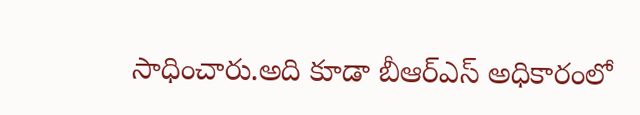సాధించారు.అది కూడా బీఆర్ఎస్ అధికారంలో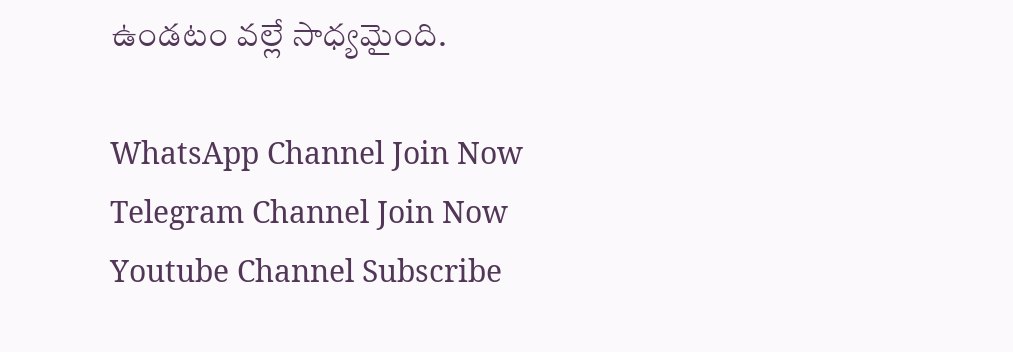ఉండటం వల్లే సాధ్యమైంది.

WhatsApp Channel Join Now
Telegram Channel Join Now
Youtube Channel Subscribe